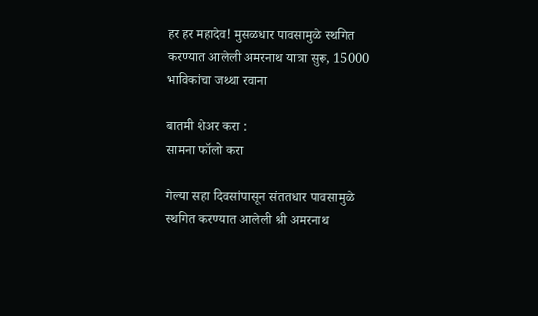हर हर महादेव! मुसळधार पावसामुळे स्थगित करण्यात आलेली अमरनाथ यात्रा सुरू, 15000 भाविकांचा जथ्था रवाना

बातमी शेअर करा :
सामना फॉलो करा

गेल्या सहा दिवसांपासून संततधार पावसामुळे स्थगित करण्यात आलेली श्री अमरनाथ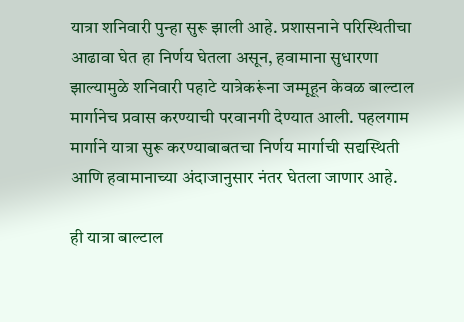यात्रा शनिवारी पुन्हा सुरू झाली आहे. प्रशासनाने परिस्थितीचा आढावा घेत हा निर्णय घेतला असून, हवामाना सुधारणा झाल्यामुळे शनिवारी पहाटे यात्रेकरूंना जम्मूहून केवळ बाल्टाल मार्गानेच प्रवास करण्याची परवानगी देण्यात आली. पहलगाम मार्गाने यात्रा सुरू करण्याबाबतचा निर्णय मार्गाची सद्यस्थिती आणि हवामानाच्या अंदाजानुसार नंतर घेतला जाणार आहे.

ही यात्रा बाल्टाल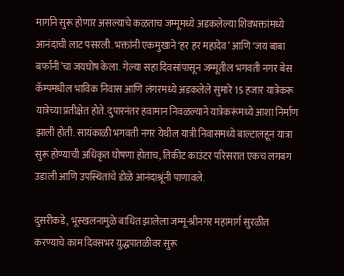मार्गाने सुरू होणार असल्याचे कळताच जम्मूमध्ये अडकलेल्या शिवभक्तांमध्ये आनंदाची लाट पसरली. भक्तांनी एकमुखाने ‘हर हर महादेव’ आणि ‘जय बाबा बर्फानी’चा जयघोष केला. गेल्या सहा दिवसांपासून जम्मूतील भगवती नगर बेस कॅम्पमधील भाविक निवास आणि लंगरमध्ये अडकलेले सुमारे 15 हजार यात्रेकरू यात्रेच्या प्रतीक्षेत होते. दुपारनंतर हवामान निवळल्याने यात्रेकरूंमध्ये आशा निर्माण झाली होती. सायंकाळी भगवती नगर येथील यात्री निवासमध्ये बाल्टालहून यात्रा सुरू होण्याची अधिकृत घोषणा होताच, तिकीट काउंटर परिसरात एकच लगबग उडाली आणि उपस्थितांचे डोळे आनंदाश्रूंनी पाणावले.

दुसरीकडे, भूस्खलनामुळे बाधित झालेला जम्मू-श्रीनगर महामार्ग सुरळीत करण्याचे काम दिवसभर युद्धपातळीवर सुरू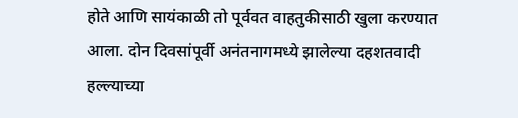होते आणि सायंकाळी तो पूर्ववत वाहतुकीसाठी खुला करण्यात आला. दोन दिवसांपूर्वी अनंतनागमध्ये झालेल्या दहशतवादी हल्ल्याच्या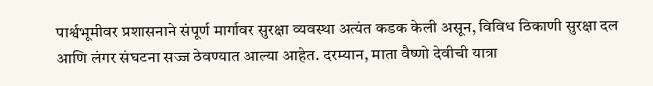पार्श्वभूमीवर प्रशासनाने संपूर्ण मार्गावर सुरक्षा व्यवस्था अत्यंत कडक केली असून, विविध ठिकाणी सुरक्षा दल आणि लंगर संघटना सज्ज ठेवण्यात आल्या आहेत. दरम्यान, माता वैष्णो देवीची यात्रा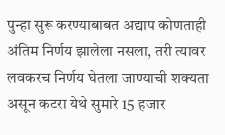पुन्हा सुरू करण्याबाबत अद्याप कोणताही अंतिम निर्णय झालेला नसला, तरी त्यावर लवकरच निर्णय घेतला जाण्याची शक्यता असून कटरा येथे सुमारे 15 हजार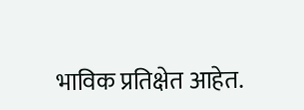भाविक प्रतिक्षेत आहेत.